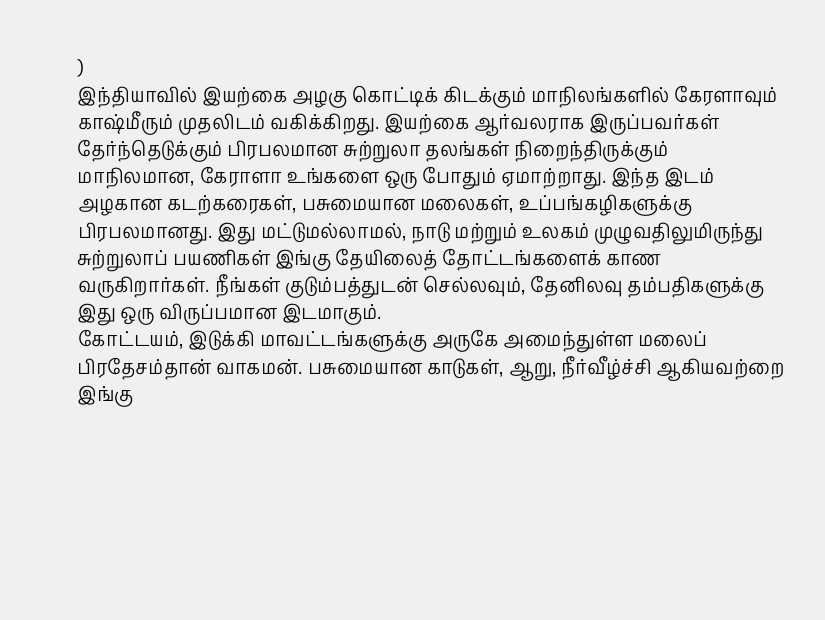)
இந்தியாவில் இயற்கை அழகு கொட்டிக் கிடக்கும் மாநிலங்களில் கேரளாவும் காஷ்மீரும் முதலிடம் வகிக்கிறது. இயற்கை ஆர்வலராக இருப்பவர்கள் தேர்ந்தெடுக்கும் பிரபலமான சுற்றுலா தலங்கள் நிறைந்திருக்கும் மாநிலமான, கேராளா உங்களை ஒரு போதும் ஏமாற்றாது. இந்த இடம் அழகான கடற்கரைகள், பசுமையான மலைகள், உப்பங்கழிகளுக்கு பிரபலமானது. இது மட்டுமல்லாமல், நாடு மற்றும் உலகம் முழுவதிலுமிருந்து சுற்றுலாப் பயணிகள் இங்கு தேயிலைத் தோட்டங்களைக் காண வருகிறார்கள். நீங்கள் குடும்பத்துடன் செல்லவும், தேனிலவு தம்பதிகளுக்கு இது ஒரு விருப்பமான இடமாகும்.
கோட்டயம், இடுக்கி மாவட்டங்களுக்கு அருகே அமைந்துள்ள மலைப் பிரதேசம்தான் வாகமன். பசுமையான காடுகள், ஆறு, நீர்வீழ்ச்சி ஆகியவற்றை இங்கு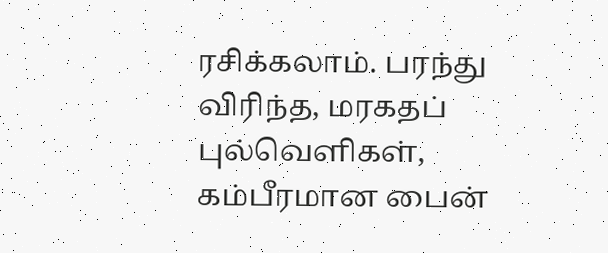ரசிக்கலாம். பரந்து விரிந்த, மரகதப் புல்வெளிகள், கம்பீரமான பைன்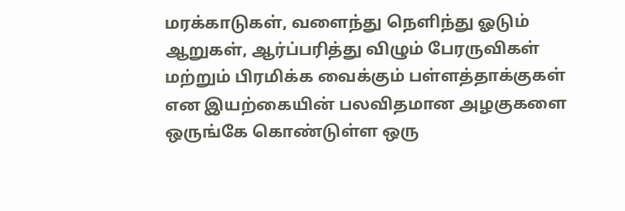மரக்காடுகள், வளைந்து நெளிந்து ஓடும் ஆறுகள், ஆர்ப்பரித்து விழும் பேரருவிகள் மற்றும் பிரமிக்க வைக்கும் பள்ளத்தாக்குகள் என இயற்கையின் பலவிதமான அழகுகளை ஒருங்கே கொண்டுள்ள ஒரு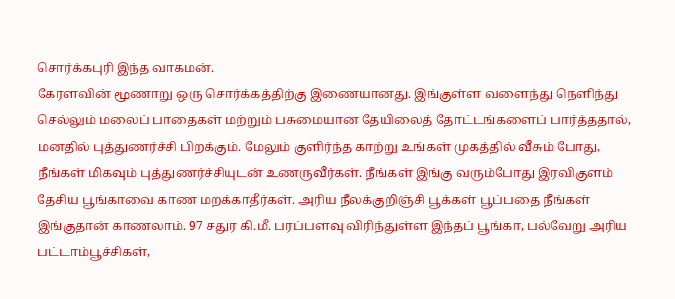சொர்க்கபுரி இந்த வாகமன்.
கேரளவின் மூணாறு ஒரு சொர்க்கத்திற்கு இணையானது. இங்குள்ள வளைந்து நெளிந்து செல்லும் மலைப் பாதைகள் மற்றும் பசுமையான தேயிலைத் தோட்டங்களைப் பார்த்ததால், மனதில் புத்துணர்ச்சி பிறக்கும். மேலும் குளிர்ந்த காற்று உங்கள் முகத்தில் வீசும் போது, நீங்கள் மிகவும் புத்துணர்ச்சியுடன் உணருவீர்கள். நீங்கள் இங்கு வரும்போது இரவிகுளம் தேசிய பூங்காவை காண மறக்காதீர்கள். அரிய நீலக்குறிஞ்சி பூக்கள் பூப்பதை நீங்கள் இங்குதான் காணலாம். 97 சதுர கி.மீ. பரப்பளவு விரிந்துள்ள இந்தப் பூங்கா, பல்வேறு அரிய பட்டாம்பூச்சிகள்,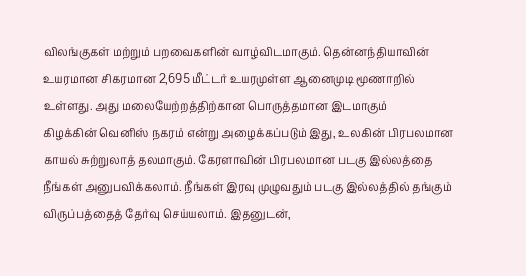விலங்குகள் மற்றும் பறவைகளின் வாழ்விடமாகும். தென்னந்தியாவின் உயரமான சிகரமான 2,695 மீட்டர் உயரமுள்ள ஆனைமுடி மூணாறில் உள்ளது. அது மலையேற்றத்திற்கான பொருத்தமான இடமாகும்
கிழக்கின் வெனிஸ் நகரம் என்று அழைக்கப்படும் இது, உலகின் பிரபலமான காயல் சுற்றுலாத் தலமாகும். கேரளாவின் பிரபலமான படகு இல்லத்தை நீங்கள் அனுபவிக்கலாம். நீங்கள் இரவு முழுவதும் படகு இல்லத்தில் தங்கும் விருப்பத்தைத் தேர்வு செய்யலாம். இதனுடன்,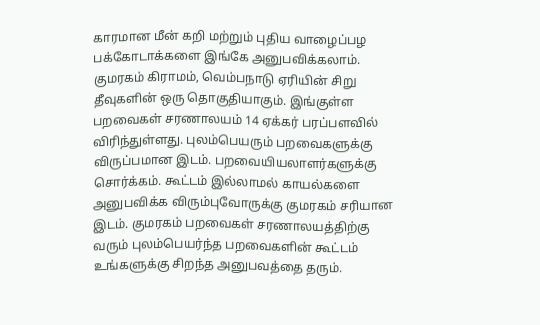காரமான மீன் கறி மற்றும் புதிய வாழைப்பழ பக்கோடாக்களை இங்கே அனுபவிக்கலாம்.
குமரகம் கிராமம், வெம்பநாடு ஏரியின் சிறு தீவுகளின் ஒரு தொகுதியாகும். இங்குள்ள பறவைகள் சரணாலயம் 14 ஏக்கர் பரப்பளவில் விரிந்துள்ளது. புலம்பெயரும் பறவைகளுக்கு விருப்பமான இடம். பறவையியலாளர்களுக்கு சொர்க்கம். கூட்டம் இல்லாமல் காயல்களை அனுபவிக்க விரும்புவோருக்கு குமரகம் சரியான இடம். குமரகம் பறவைகள் சரணாலயத்திற்கு வரும் புலம்பெயர்ந்த பறவைகளின் கூட்டம் உங்களுக்கு சிறந்த அனுபவத்தை தரும்.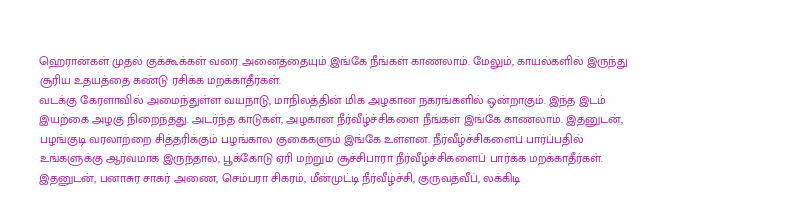ஹெரான்கள் முதல் குக்கூக்கள் வரை அனைத்தையும் இங்கே நீங்கள் காணலாம். மேலும், காயல்களில் இருந்து சூரிய உதயத்தை கண்டு ரசிக்க மறக்காதீர்கள்.
வடக்கு கேரளாவில் அமைந்துள்ள வயநாடு, மாநிலத்தின் மிக அழகான நகரங்களில் ஒன்றாகும். இந்த இடம் இயற்கை அழகு நிறைந்தது. அடர்ந்த காடுகள், அழகான நீர்வீழ்ச்சிகளை நீங்கள் இங்கே காணலாம். இதனுடன், பழங்குடி வரலாற்றை சித்தரிக்கும் பழங்கால குகைகளும் இங்கே உள்ளன. நீர்வீழ்ச்சிகளைப் பார்ப்பதில் உங்களுக்கு ஆர்வமாக இருந்தால், பூக்கோடு ஏரி மற்றும் சூச்சிபாரா நீர்வீழ்ச்சிகளைப் பார்க்க மறக்காதீர்கள். இதனுடன், பனாசுர சாகர் அணை, செம்பரா சிகரம், மீன்முட்டி நீர்வீழ்ச்சி, குருவத்வீப், லக்கிடி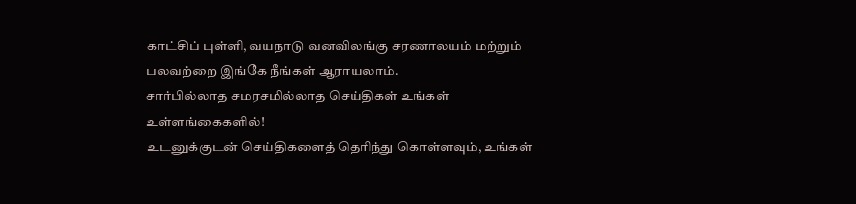காட்சிப் புள்ளி, வயநாடு வனவிலங்கு சரணாலயம் மற்றும் பலவற்றை இங்கே நீங்கள் ஆராயலாம்.
சார்பில்லாத சமரசமில்லாத செய்திகள் உங்கள் உள்ளங்கைகளில்!
உடனுக்குடன் செய்திகளைத் தெரிந்து கொள்ளவும், உங்கள்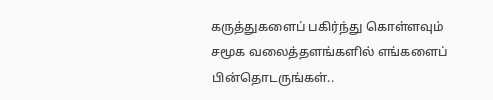கருத்துகளைப் பகிர்ந்து கொள்ளவும் சமூக வலைத்தளங்களில் எங்களைப் பின்தொடருங்கள்..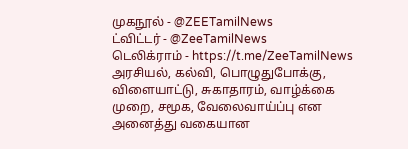முகநூல் - @ZEETamilNews
ட்விட்டர் - @ZeeTamilNews
டெலிக்ராம் - https://t.me/ZeeTamilNews
அரசியல், கல்வி, பொழுதுபோக்கு, விளையாட்டு, சுகாதாரம், வாழ்க்கை முறை, சமூக, வேலைவாய்ப்பு என அனைத்து வகையான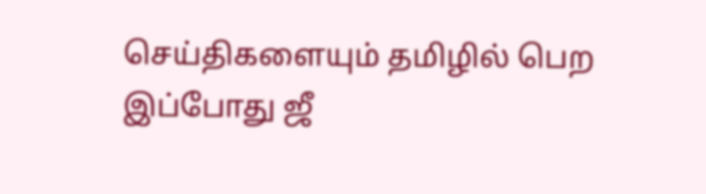செய்திகளையும் தமிழில் பெற இப்போது ஜீ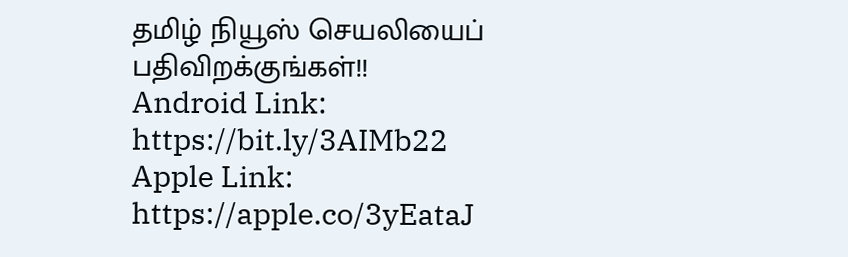தமிழ் நியூஸ் செயலியைப் பதிவிறக்குங்கள்!!
Android Link: https://bit.ly/3AIMb22
Apple Link: https://apple.co/3yEataJ